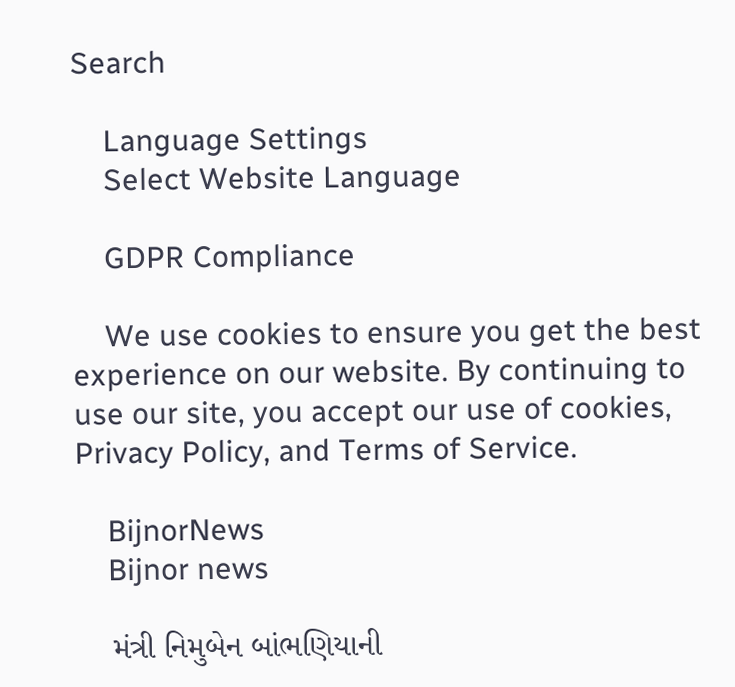Search

    Language Settings
    Select Website Language

    GDPR Compliance

    We use cookies to ensure you get the best experience on our website. By continuing to use our site, you accept our use of cookies, Privacy Policy, and Terms of Service.

    BijnorNews
    Bijnor news

    મંત્રી નિમુબેન બાંભણિયાની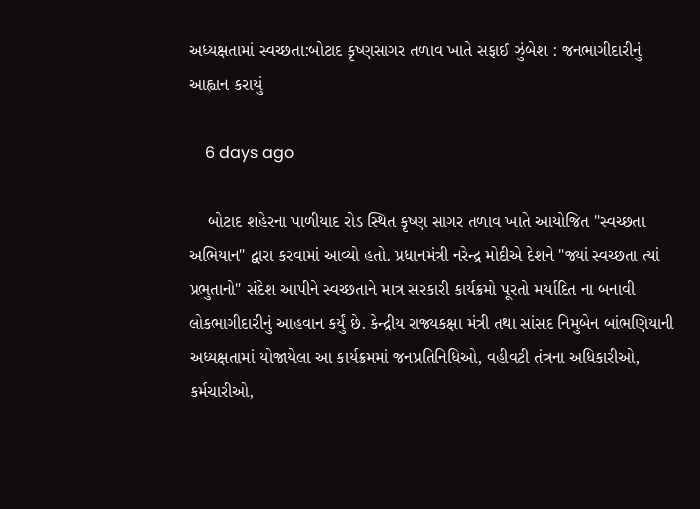અધ્યક્ષતામાં સ્વચ્છતા:બોટાદ કૃષ્ણસાગર તળાવ ખાતે સફાઈ ઝુંબેશ : જનભાગીદારીનું આહ્વાન કરાયું

    6 days ago

    બોટાદ શહેરના પાળીયાદ રોડ સ્થિત કૃષ્ણ સાગર તળાવ ખાતે આયોજિત "સ્વચ્છતા અભિયાન" દ્વારા કરવામાં આવ્યો હતો. પ્રધાનમંત્રી નરેન્દ્ર મોદીએ દેશને "જ્યાં સ્વચ્છતા ત્યાં પ્રભુતાનો" સંદેશ આપીને સ્વચ્છતાને માત્ર સરકારી કાર્યક્રમો પૂરતો મર્યાદિત ના બનાવી લોકભાગીદારીનું આહવાન કર્યું છે. કેન્દ્રીય રાજ્યકક્ષા મંત્રી તથા સાંસદ નિમુબેન બાંભણિયાની અધ્યક્ષતામાં યોજાયેલા આ કાર્યક્રમમાં જનપ્રતિનિધિઓ, વહીવટી તંત્રના અધિકારીઓ, કર્મચારીઓ,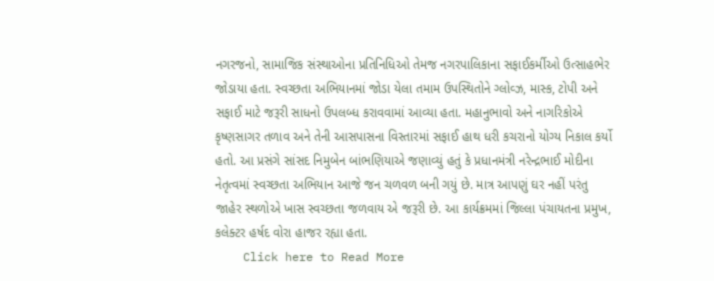નગરજનો, સામાજિક સંસ્થાઓના પ્રતિનિધિઓ તેમજ નગરપાલિકાના સફાઈકર્મીઓ ઉત્સાહભેર જોડાયા હતા. સ્વચ્છતા અભિયાનમાં જોડા યેલા તમામ ઉપસ્થિતોને ગ્લોવ્ઝ, માસ્ક, ટોપી અને સફાઈ માટે જરૂરી સાધનો ઉપલબ્ધ કરાવવામાં આવ્યા હતા. મહાનુભાવો અને નાગરિકોએ કૃષ્ણસાગર તળાવ અને તેની આસપાસના વિસ્તારમાં સફાઈ હાથ ધરી કચરાનો યોગ્ય નિકાલ કર્યો હતો. આ પ્રસંગે સાંસદ નિમુબેન બાંભણિયાએ જણાવ્યું હતું કે પ્રધાનમંત્રી નરેન્દ્રભાઈ મોદીના નેતૃત્વમાં સ્વચ્છતા અભિયાન આજે જન ચળવળ બની ગયું છે. માત્ર આપણું ઘર નહીં પરંતુ જાહેર સ્થળોએ ખાસ સ્વચ્છતા જળવાય એ જરૂરી છે. આ કાર્યક્રમમાં જિલ્લા પંચાયતના પ્રમુખ, કલેક્ટર હર્ષદ વોરા હાજર રહ્યા હતા.
    Click here to Read More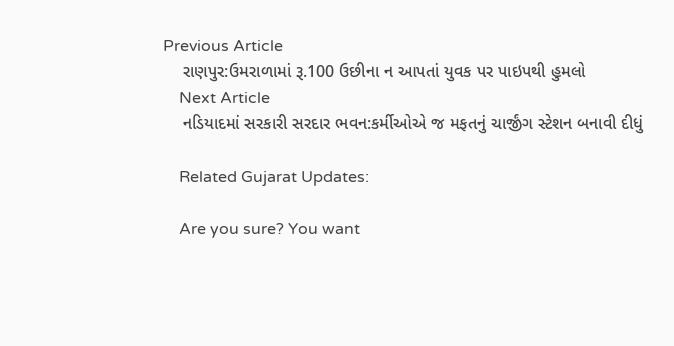Previous Article
    રાણપુર:ઉમરાળામાં રૂ.100 ઉછીના ન આપતાં યુવક પર પાઇપથી હુમલો
    Next Article
    નડિયાદમાં સરકારી સરદાર ભવન:કર્મીઓએ જ મફતનું ચાર્જીંગ સ્ટેશન બનાવી દીધું

    Related Gujarat Updates:

    Are you sure? You want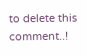to delete this comment..!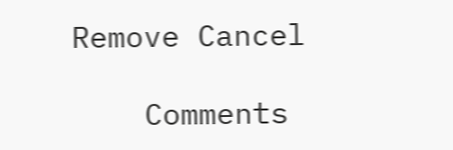Remove Cancel

    Comments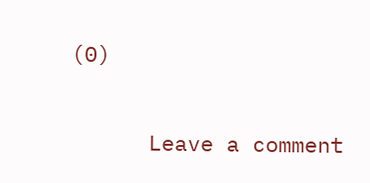(0)

      Leave a comment